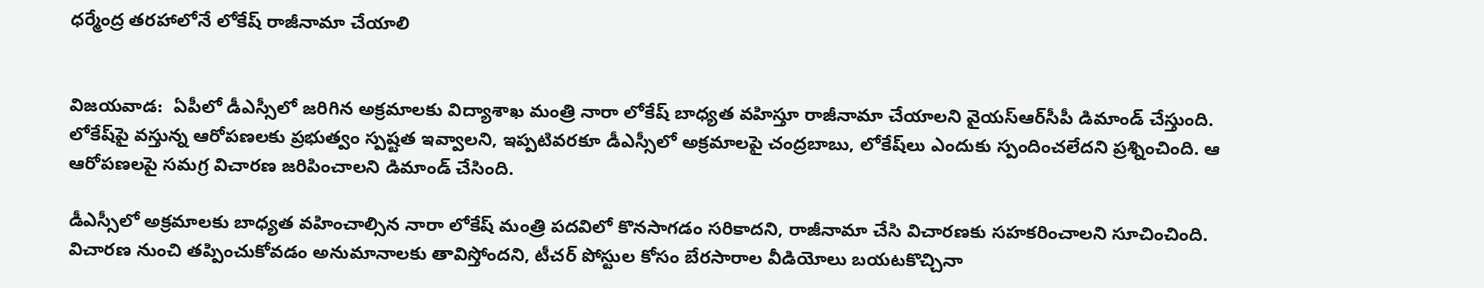ధర్మేంద్ర తరహాలోనే లోకేష్‌ రాజీనామా చేయాలి


విజయవాడ:  ఏపీలో డీఎస్సీలో జరిగిన అక్రమాలకు విద్యాశాఖ మంత్రి నారా లోకేష్‌ బాధ్యత వహిస్తూ రాజీనామా చేయాలని వైయ‌స్ఆర్‌సీపీ డిమాండ్‌ చేస్తుంది. లోకేష్‌పై వస్తున్న ఆరోపణలకు ప్రభుత్వం స్పష్టత ఇ‍వ్వాలని, ఇప్పటివరకూ డీఎస్సీలో అక్రమాలపై చంద్రబాబు, లోకేష్‌లు ఎందుకు స్పందించలేదని ప్రశ్నించింది. ఆ ఆరోపణలపై సమగ్ర విచారణ జరిపించాలని డిమాండ్‌ చేసింది.

డీఎస్సీలో అక్రమాలకు బాధ్యత వహించాల్సిన నారా లోకేష్‌ మంత్రి పదవిలో కొనసాగడం సరికాదని, రాజీనామా చేసి విచారణకు సహకరించాలని సూచించింది. విచారణ నుంచి తప్పించుకోవడం అనుమానాలకు తావిస్తోందని, టీచర్‌ పోస్టుల కోసం బేరసారాల వీడియోలు బయటకొచ్చినా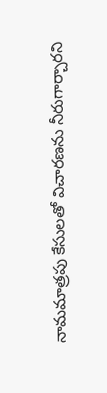నామమాత్రపు కేసులతో విచారణను నీరుగార్చారని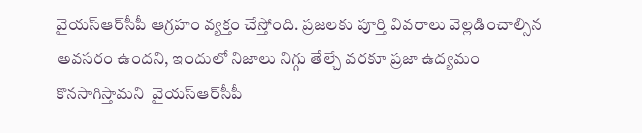వైయ‌స్ఆర్‌సీపీ ఆగ్రహం వ్యక్తం చేస్తోంది. ప్రజలకు పూర్తి వివరాలు వెల్లడించాల్సిన అవసరం ఉందని, ఇందులో నిజాలు నిగ్గు తేల్చే వరకూ ప్రజా ఉద్యమం కొనసాగిస్తామని  వైయ‌స్ఆర్‌సీపీ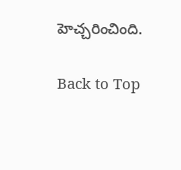హెచ్చరించింది.

Back to Top